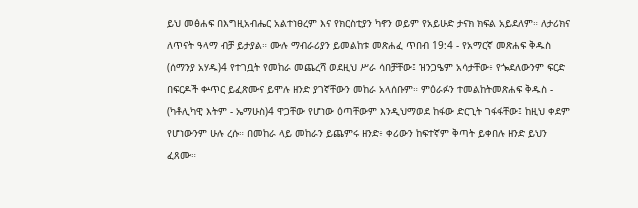ይህ መፅሐፍ በእግዚአብሔር አልተነፀረም እና የክርስቲያን ካኖን ወይም የአይሁድ ታናክ ክፍል አይደለም። ለታሪክና ለጥናት ዓላማ ብቻ ይታያል። ሙሉ ማብራሪያን ይመልከቱ መጽሐፈ ጥበብ 19:4 - የአማርኛ መጽሐፍ ቅዱስ (ሰማንያ አሃዱ)4 የተገቧት የመከራ መጨረሻ ወደዚህ ሥራ ሳበቻቸው፤ ዝንጋዔም አሳታቸው፥ የጐደለውንም ፍርድ በፍርዶች ቍጥር ይፈጽሙና ይሞሉ ዘንድ ያገኛቸውን መከራ አላሰቡም። ምዕራፉን ተመልከትመጽሐፍ ቅዱስ - (ካቶሊካዊ እትም - ኤማሁስ)4 ዋጋቸው የሆነው ዕጣቸውም እንዲህማወደ ከፋው ድርጊት ገፋፋቸው፤ ከዚህ ቀደም የሆነውንም ሁሉ ረሱ። በመከራ ላይ መከራን ይጨምሩ ዘንድ፥ ቀሪውን ከፍተኛም ቅጣት ይቀበሉ ዘንድ ይህን ፈጸሙ።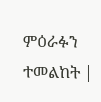ምዕራፉን ተመልከት |